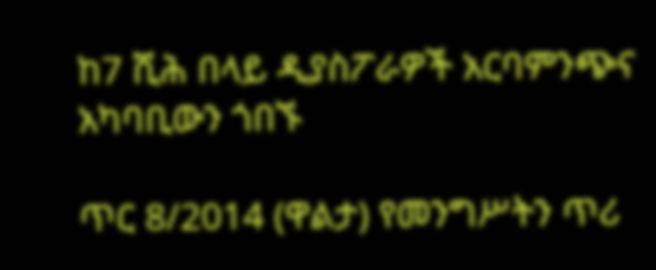ከ7 ሺሕ በላይ ዲያስፖራዎች አርባምንጭና አካባቢውን ጎበኙ

ጥር 8/2014 (ዋልታ) የመንግሥትን ጥሪ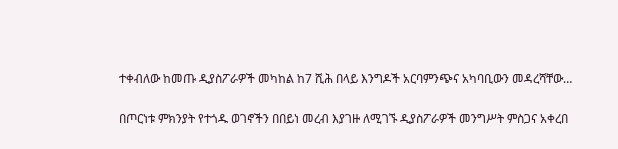ተቀብለው ከመጡ ዲያስፖራዎች መካከል ከ7 ሺሕ በላይ እንግዶች አርባምንጭና አካባቢውን መዳረሻቸው…

በጦርነቱ ምክንያት የተጎዱ ወገኖችን በበይነ መረብ እያገዙ ለሚገኙ ዲያስፖራዎች መንግሥት ምስጋና አቀረበ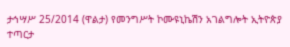ታኅሣሥ 25/2014 (ዋልታ) የመንግሥት ኮሙዩኒኬሽን አገልግሎት ኢትዮጵያ ተጣርታ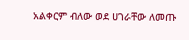አልቀርም ብለው ወደ ሀገራቸው ለመጡ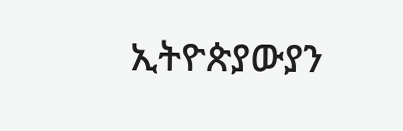ኢትዮጵያውያን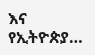እና የኢትዮጵያ…